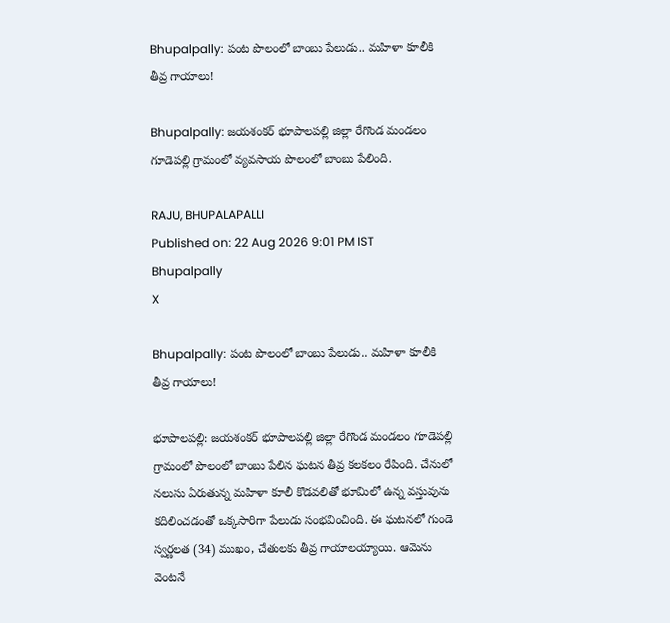Bhupalpally: పంట పొలంలో బాంబు పేలుడు.. మహిళా కూలీకి తీవ్ర గాయాలు!

Bhupalpally: జయశంకర్ భూపాలపల్లి జిల్లా రేగొండ మండలం గూడెపల్లి గ్రామంలో వ్యవసాయ పొలంలో బాంబు పేలింది.

RAJU, BHUPALAPALLI
Published on: 22 Aug 2026 9:01 PM IST
Bhupalpally
X

Bhupalpally: పంట పొలంలో బాంబు పేలుడు.. మహిళా కూలీకి తీవ్ర గాయాలు!

భూపాలపల్లి: జయశంకర్ భూపాలపల్లి జిల్లా రేగొండ మండలం గూడెపల్లి గ్రామంలో పొలంలో బాంబు పేలిన ఘటన తీవ్ర కలకలం రేపింది. చేనులో నలుసు ఏరుతున్న మహిళా కూలీ కొడవలితో భూమిలో ఉన్న వస్తువును కదిలించడంతో ఒక్కసారిగా పేలుడు సంభవించింది. ఈ ఘటనలో గుండె స్వర్ణలత (34) ముఖం, చేతులకు తీవ్ర గాయాలయ్యాయి. ఆమెను వెంటనే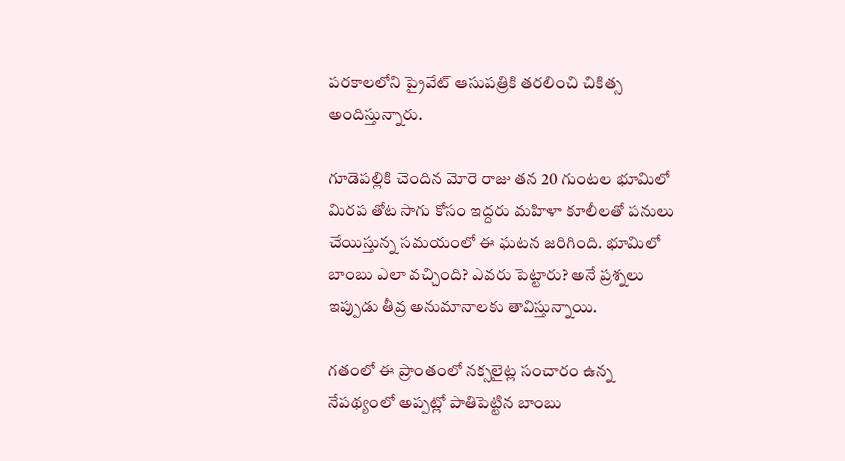పరకాలలోని ప్రైవేట్ ఆసుపత్రికి తరలించి చికిత్స అందిస్తున్నారు.

గూడెపల్లికి చెందిన మోరె రాజు తన 20 గుంటల భూమిలో మిరప తోట సాగు కోసం ఇద్దరు మహిళా కూలీలతో పనులు చేయిస్తున్న సమయంలో ఈ ఘటన జరిగింది. భూమిలో బాంబు ఎలా వచ్చింది? ఎవరు పెట్టారు? అనే ప్రశ్నలు ఇప్పుడు తీవ్ర అనుమానాలకు తావిస్తున్నాయి.

గతంలో ఈ ప్రాంతంలో నక్సలైట్ల సంచారం ఉన్న నేపథ్యంలో అప్పట్లో పాతిపెట్టిన బాంబు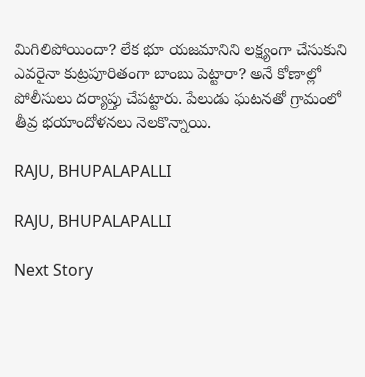మిగిలిపోయిందా? లేక భూ యజమానిని లక్ష్యంగా చేసుకుని ఎవరైనా కుట్రపూరితంగా బాంబు పెట్టారా? అనే కోణాల్లో పోలీసులు దర్యాప్తు చేపట్టారు. పేలుడు ఘటనతో గ్రామంలో తీవ్ర భయాందోళనలు నెలకొన్నాయి.

RAJU, BHUPALAPALLI

RAJU, BHUPALAPALLI

Next Story